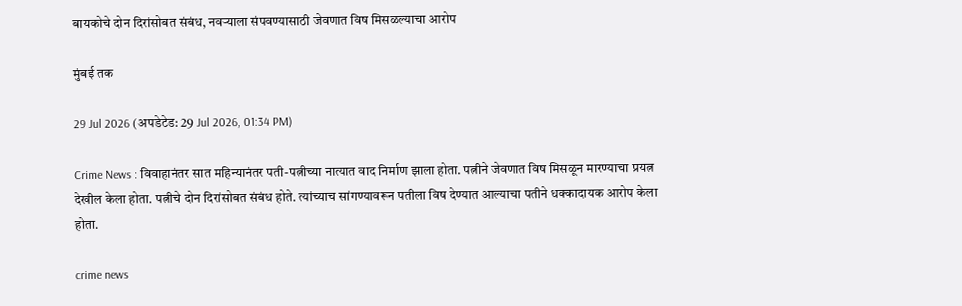बायकोचे दोन दिरांसोबत संबंध, नवऱ्याला संपवण्यासाठी जेवणात विष मिसळल्याचा आरोप

मुंबई तक

29 Jul 2026 (अपडेटेड: 29 Jul 2026, 01:34 PM)

Crime News : विवाहानंतर सात महिन्यानंतर पती-पत्नीच्या नात्यात वाद निर्माण झाला होता. पत्नीने जेवणात विष मिसळून मारण्याचा प्रयत्न देखील केला होता. पत्नीचे दोन दिरांसोबत संबंध होते. त्यांच्याच सांगण्यावरून पतीला विष देण्यात आल्याचा पतीने धक्कादायक आरोप केला होता.

crime news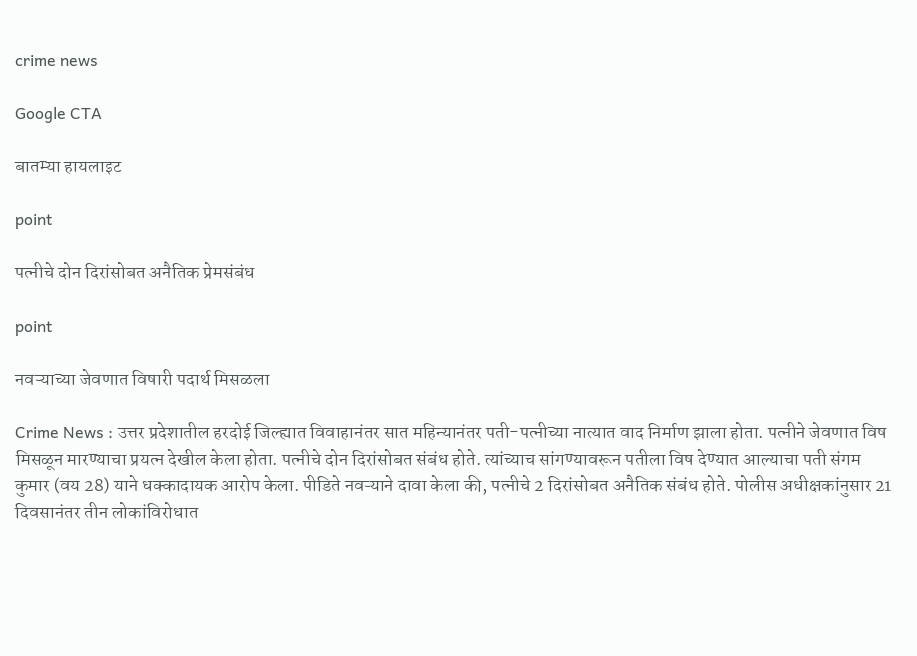crime news

Google CTA

बातम्या हायलाइट

point

पत्नीचे दोन दिरांसोबत अनैतिक प्रेमसंबंध

point

नवऱ्याच्या जेवणात विषारी पदार्थ मिसळला

Crime News : उत्तर प्रदेशातील हरदोई जिल्ह्यात विवाहानंतर सात महिन्यानंतर पती-पत्नीच्या नात्यात वाद निर्माण झाला होता. पत्नीने जेवणात विष मिसळून मारण्याचा प्रयत्न देखील केला होता. पत्नीचे दोन दिरांसोबत संबंध होते. त्यांच्याच सांगण्यावरून पतीला विष देण्यात आल्याचा पती संगम कुमार (वय 28) याने धक्कादायक आरोप केला. पीडिते नवऱ्याने दावा केला की, पत्नीचे 2 दिरांसोबत अनैतिक संबंध होते. पोलीस अधीक्षकांनुसार 21 दिवसानंतर तीन लोकांविरोधात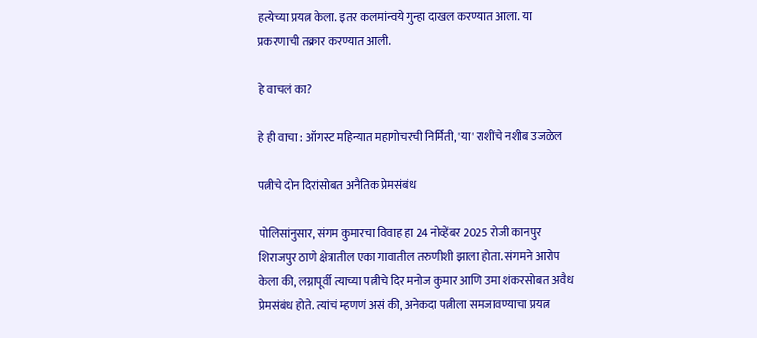हत्येच्या प्रयत्न केला. इतर कलमांन्वये गुन्हा दाखल करण्यात आला. या प्रकरणाची तक्रार करण्यात आली.

हे वाचलं का?

हे ही वाचा : ऑगस्ट महिन्यात महागोचरची निर्मिती, 'या' राशींचे नशीब उजळेल

पत्नीचे दोन दिरांसोबत अनैतिक प्रेमसंबंध

पोलिसांनुसार, संगम कुमारचा विवाह हा 24 नोव्हेंबर 2025 रोजी कानपुर शिराजपुर ठाणे क्षेत्रातील एका गावातील तरुणीशी झाला होता. संगमने आरोप केला की, लग्नापूर्वी त्याच्या पत्नीचे दिर मनोज कुमार आणि उमा शंकरसोबत अवैध प्रेमसंबंध होते. त्यांचं म्हणणं असं की, अनेकदा पत्नीला समजावण्याचा प्रयत्न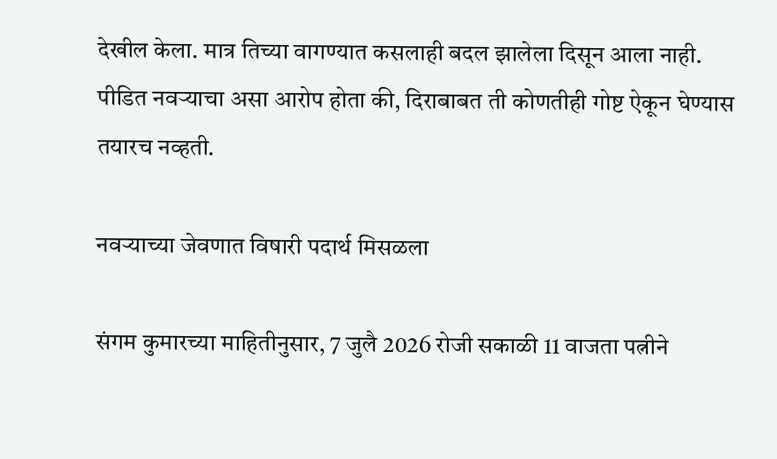देखील केला. मात्र तिच्या वागण्यात कसलाही बदल झालेला दिसून आला नाही. पीडित नवऱ्याचा असा आरोप होता की, दिराबाबत ती कोणतीही गोष्ट ऐकून घेण्यास तयारच नव्हती.

नवऱ्याच्या जेवणात विषारी पदार्थ मिसळला

संगम कुमारच्या माहितीनुसार, 7 जुलै 2026 रोजी सकाळी 11 वाजता पत्नीने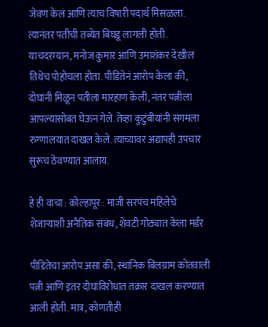जेवण केलं आणि त्याच विषारी पदार्थ मिसळला. त्यानंतर पतीची तब्येत बिघडू लागली होती. याचदरम्यान, मनोज कुमार आणि उमाशंकर देखील तिथेच पोहोचला होता. पीडितेनं आरोप केला की, दोघांनी मिळून पतीला मारहाण केली, नंतर पत्नीला आपल्यासोबत घेऊन गेले. तेव्हा कुटुंबीयांनी संगमला रुग्णालयात दाखल केले. त्याच्यावर अद्यापही उपचार सुरूच ठेवण्यात आलाय.

हे ही वाचा : कोल्हापूर : माजी सरपंच महिलेचे शेजाऱ्याशी अनैतिक संबंध, शेवटी गोठ्यात केला मर्डर

पीडितेचा आरोप असा की, स्थानिक बिलग्राम कोतवाली पत्नी आणि इतर दोघांविरोधात तक्रार दाखल करण्यात आली होती. मात्र, कोणतीही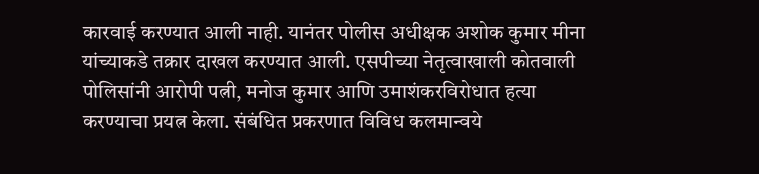कारवाई करण्यात आली नाही. यानंतर पोलीस अधीक्षक अशोक कुमार मीना यांच्याकडे तक्रार दाखल करण्यात आली. एसपीच्या नेतृत्वाखाली कोतवाली पोलिसांनी आरोपी पत्नी, मनोज कुमार आणि उमाशंकरविरोधात हत्या करण्याचा प्रयत्न केला. संबंधित प्रकरणात विविध कलमान्वये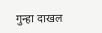गुन्हा दाखल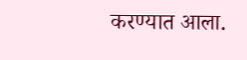करण्यात आला.